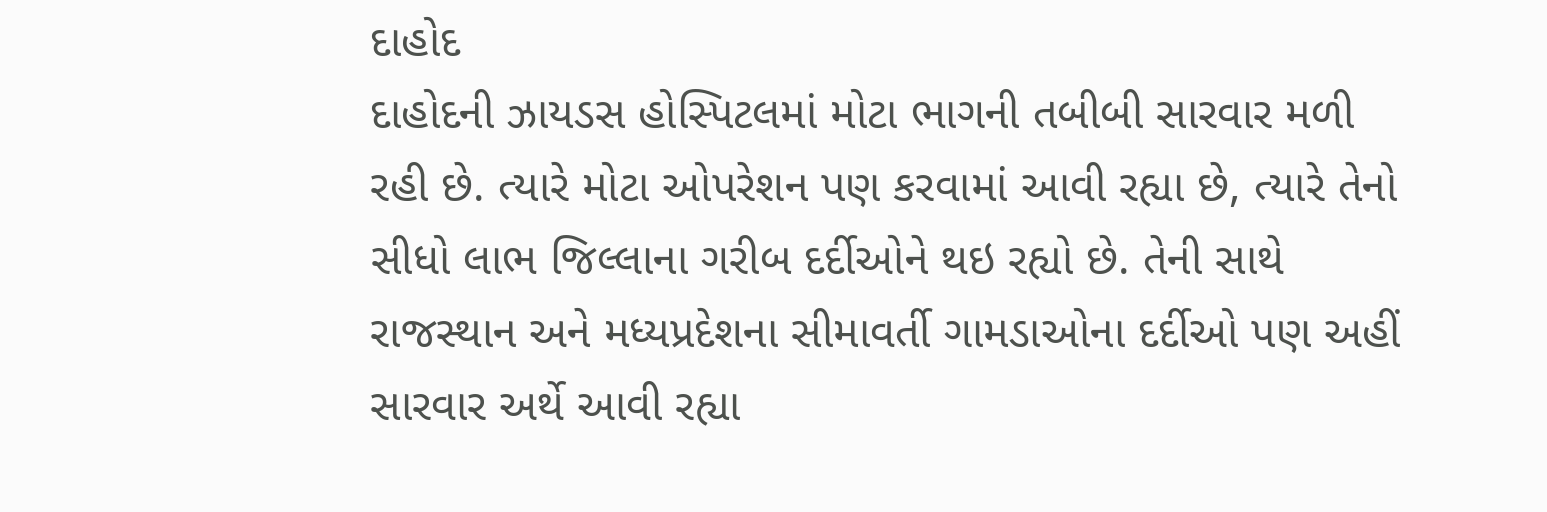દાહોદ
દાહોદની ઝાયડસ હોસ્પિટલમાં મોટા ભાગની તબીબી સારવાર મળી રહી છે. ત્યારે મોટા ઓપરેશન પણ કરવામાં આવી રહ્યા છે, ત્યારે તેનો સીધો લાભ જિલ્લાના ગરીબ દર્દીઓને થઇ રહ્યો છે. તેની સાથે રાજસ્થાન અને મધ્યપ્રદેશના સીમાવર્તી ગામડાઓના દર્દીઓ પણ અહીં સારવાર અર્થે આવી રહ્યા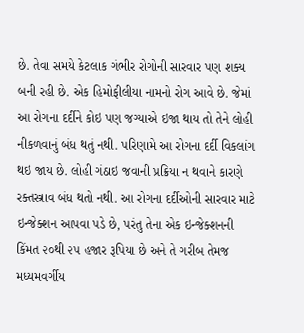છે. તેવા સમયે કેટલાક ગંભીર રોગોની સારવાર પણ શક્ય બની રહી છે. એક હિમોફીલીયા નામનો રોગ આવે છે. જેમાં આ રોગના દર્દીને કોઇ પણ જગ્યાએ ઇજા થાય તો તેને લોહી નીકળવાનું બંધ થતું નથી. પરિણામે આ રોગના દર્દી વિકલાંગ થઇ જાય છે. લોહી ગંઠાઇ જવાની પ્રક્રિયા ન થવાને કારણે રક્તસ્ત્રાવ બંધ થતો નથી. આ રોગના દર્દીઓની સારવાર માટે ઇન્જેક્શન આપવા પડે છે, પરંતુ તેના એક ઇન્જેક્શનની કિંમત ૨૦થી ૨૫ હજાર રૂપિયા છે અને તે ગરીબ તેમજ મધ્યમવર્ગીય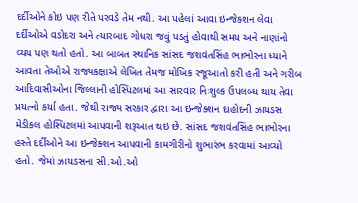દર્દીઓને કોઇ પણ રીતે પરવડે તેમ નથી. આ પહેલાં આવા ઇન્જેકશન લેવા દર્દીઓએ વડોદરા અને ત્યારબાદ ગોધરા જવું પડતું હોવાથી સમય અને નાણાંનો વ્યય પણ થતો હતો. આ બાબત સ્થાનિક સાંસદ જશવંતસિંહ ભાભોરના ધ્યાને આવતા તેઓએ રાજ્યકક્ષાએ લેખિત તેમજ મોખિક રજૂઆતો કરી હતી અને ગરીબ આદિવાસીઓના જિલ્લાની હોસ્પિટલમાં આ સારવાર નિઃશુલ્ક ઉપલબ્ધ થાય તેવા પ્રયત્નો કર્યા હતા. જેથી રાજ્ય સરકાર દ્વારા આ ઇન્જેક્શન દાહોદની ઝાયડસ મેડીકલ હોસ્પિટલમાં આપવાની શરૂઆત થઇ છે. સાંસદ જશવંતસિંહ ભાભોરના હસ્તે દર્દીઓને આ ઇન્જેક્શન આપવાની કામગીરીનો શુભારંભ કરવામાં આવ્યો હતો. જેમાં ઝાયડસના સી.ઓ.ઓ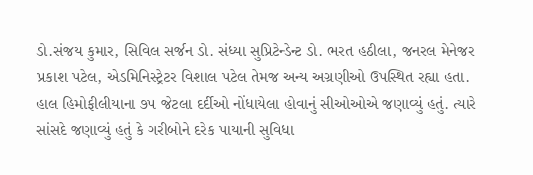ડો.સંજય કુમાર, સિવિલ સર્જન ડો. સંધ્યા સુપ્રિટેન્ડેન્ટ ડો. ભરત હઠીલા, જનરલ મેનેજર પ્રકાશ પટેલ, એડમિનિસ્ટ્રેટર વિશાલ પટેલ તેમજ અન્ય અગ્રણીઓ ઉપસ્થિત રહ્યા હતા. હાલ હિમોફીલીયાના ૭૫ જેટલા દર્દીઓ નોંધાયેલા હોવાનું સીઓઓએ જણાવ્યું હતું. ત્યારે સાંસદે જણાવ્યું હતું કે ગરીબોને દરેક પાયાની સુવિધા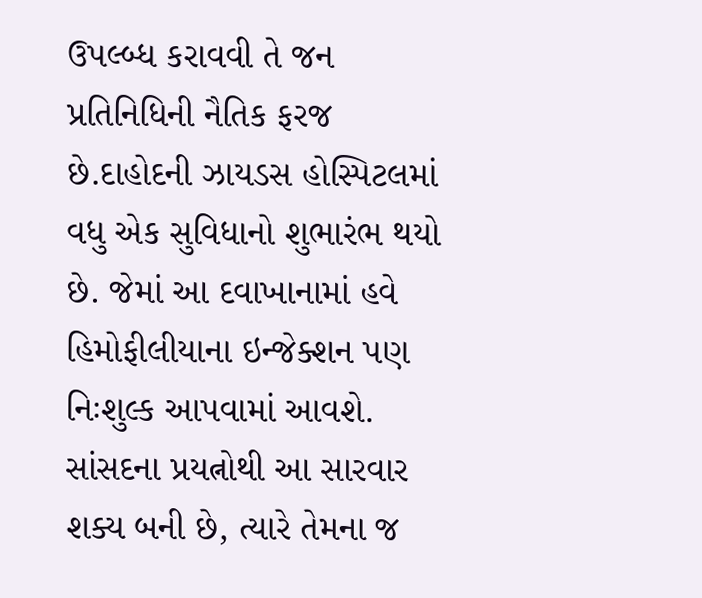ઉપલ્બ્ધ કરાવવી તે જન પ્રતિનિધિની નૈતિક ફરજ છે.દાહોદની ઝાયડસ હોસ્પિટલમાં વધુ એક સુવિધાનો શુભારંભ થયો છે. જેમાં આ દવાખાનામાં હવે હિમોફીલીયાના ઇન્જેક્શન પણ નિઃશુલ્ક આપવામાં આવશે. સાંસદના પ્રયત્નોથી આ સારવાર શક્ય બની છે, ત્યારે તેમના જ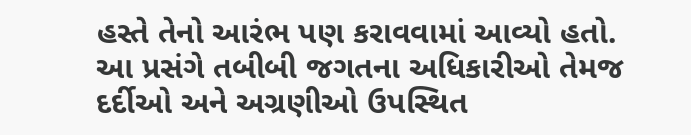હસ્તે તેનો આરંભ પણ કરાવવામાં આવ્યો હતો. આ પ્રસંગે તબીબી જગતના અધિકારીઓ તેમજ દર્દીઓ અને અગ્રણીઓ ઉપસ્થિત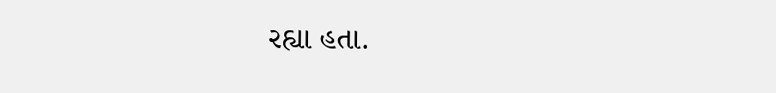રહ્યા હતા.